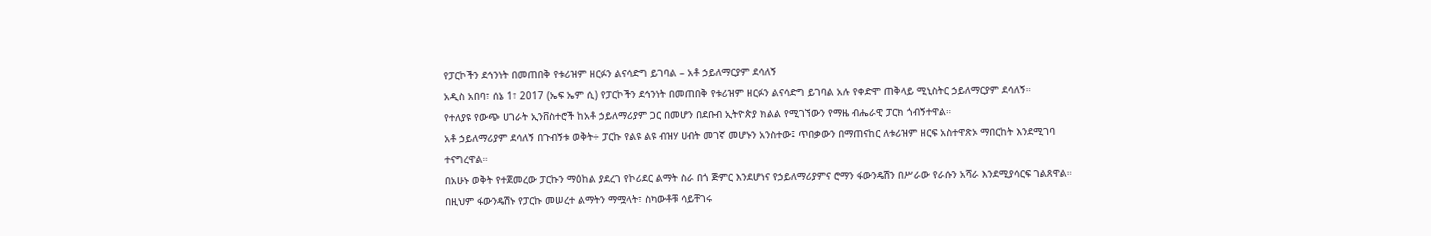የፓርኮችን ደኅንነት በመጠበቅ የቱሪዝም ዘርፉን ልናሳድግ ይገባል – አቶ ኃይለማርያም ደሳለኝ
አዲስ አበባ፣ ሰኔ 1፣ 2017 (ኤፍ ኤም ሲ) የፓርኮችን ደኅንነት በመጠበቅ የቱሪዝም ዘርፉን ልናሳድግ ይገባል አሉ የቀድሞ ጠቅላይ ሚኒስትር ኃይለማርያም ደሳለኝ።
የተለያዩ የውጭ ሀገራት ኢንቨስተሮች ከአቶ ኃይለማሪያም ጋር በመሆን በደቡብ ኢትዮጵያ ክልል የሚገኘውን የማዜ ብሔራዊ ፓርክ ጎብኝተዋል።
አቶ ኃይለማሪያም ደሳለኝ በጉብኝቱ ወቅት÷ ፓርኩ የልዩ ልዩ ብዝሃ ሀብት መገኛ መሆኑን አንስተው፤ ጥበቃውን በማጠናከር ለቱሪዝም ዘርፍ አስተዋጽኦ ማበርከት እንደሚገባ ተናግረዋል።
በአሁኑ ወቅት የተጀመረው ፓርኩን ማዕከል ያደረገ የኮሪደር ልማት ስራ በጎ ጅምር እንደሆነና የኃይለማሪያምና ሮማን ፋውንዴሽን በሥራው የራሱን አሻራ እንደሚያሳርፍ ገልጸዋል።
በዚህም ፋውንዴሽኑ የፓርኩ መሠረተ ልማትን ማሟላት፣ ስካውቶቹ ሳይቸገሩ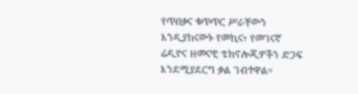የጥበቃና ቁጥጥር ሥራቸውን እንዲያከናውኑ የመኪና፣ የመገናኛ ሬዲዮና ዘመናዊ ቴክኖሎጂዎችን ድጋፍ እንደሚያደርግ ቃል ገብተዋል።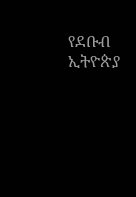የደቡብ ኢትዮጵያ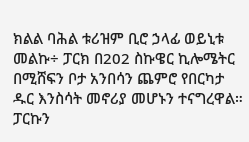ክልል ባሕል ቱሪዝም ቢሮ ኃላፊ ወይኒቱ መልኩ÷ ፓርክ በ202 ስኩዌር ኪሎሜትር በሚሸፍን ቦታ አንበሳን ጨምሮ የበርካታ ዱር እንስሳት መኖሪያ መሆኑን ተናግረዋል።
ፓርኩን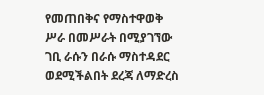የመጠበቅና የማስተዋወቅ ሥራ በመሥራት በሚያገኘው ገቢ ራሱን በራሱ ማስተዳደር ወደሚችልበት ደረጃ ለማድረስ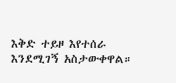እቅድ ተይዞ እየተሰራ እንደሚገኝ አስታውቀዋል።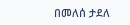በመለሰ ታደለ